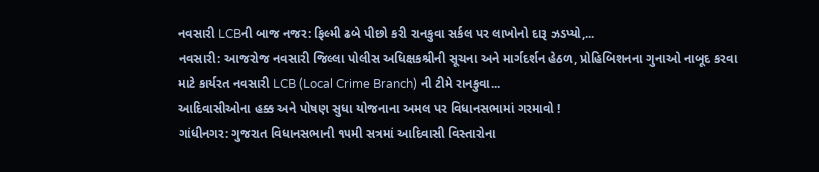નવસારી LCBની બાજ નજર: ફિલ્મી ઢબે પીછો કરી રાનકુવા સર્કલ પર લાખોનો દારૂ ઝડપ્યો,...
નવસારી: આજરોજ નવસારી જિલ્લા પોલીસ અધિક્ષકશ્રીની સૂચના અને માર્ગદર્શન હેઠળ, પ્રોહિબિશનના ગુનાઓ નાબૂદ કરવા માટે કાર્યરત નવસારી LCB (Local Crime Branch) ની ટીમે રાનકુવા...
આદિવાસીઓના હક્ક અને પોષણ સુધા યોજનાના અમલ પર વિધાનસભામાં ગરમાવો !
ગાંધીનગર: ગુજરાત વિધાનસભાની ૧૫મી સત્રમાં આદિવાસી વિસ્તારોના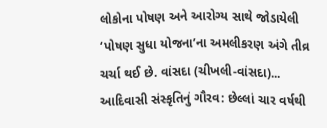લોકોના પોષણ અને આરોગ્ય સાથે જોડાયેલી ‘પોષણ સુધા યોજના’ના અમલીકરણ અંગે તીવ્ર ચર્ચા થઈ છે. વાંસદા (ચીખલી-વાંસદા)...
આદિવાસી સંસ્કૃતિનું ગૌરવ: છેલ્લાં ચાર વર્ષથી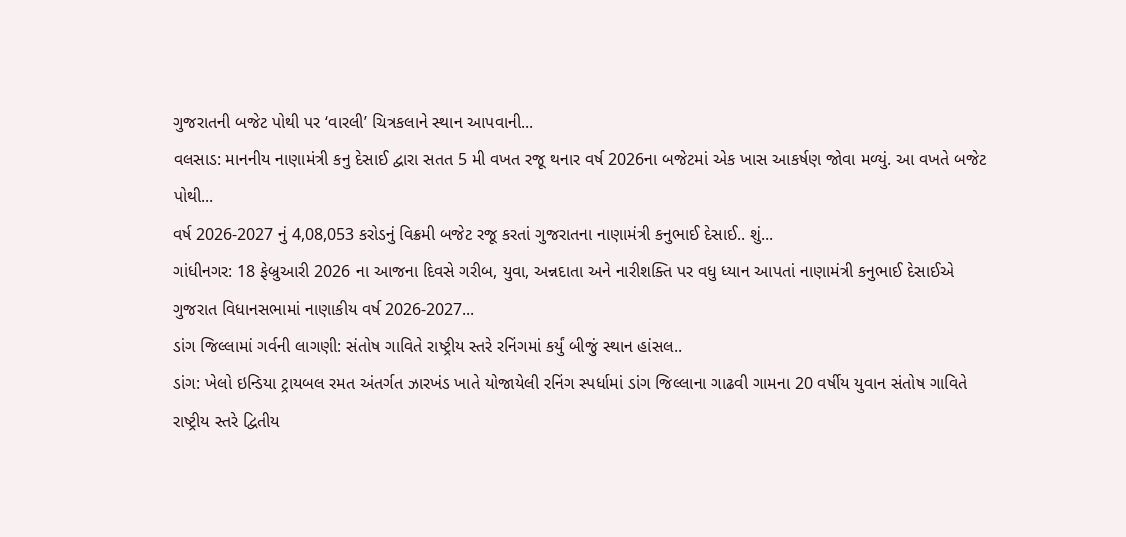ગુજરાતની બજેટ પોથી પર ‘વારલી’ ચિત્રકલાને સ્થાન આપવાની...
વલસાડ: માનનીય નાણામંત્રી કનુ દેસાઈ દ્વારા સતત 5 મી વખત રજૂ થનાર વર્ષ 2026ના બજેટમાં એક ખાસ આકર્ષણ જોવા મળ્યું. આ વખતે બજેટ પોથી...
વર્ષ 2026-2027 નું 4,08,053 કરોડનું વિક્રમી બજેટ રજૂ કરતાં ગુજરાતના નાણામંત્રી કનુભાઈ દેસાઈ.. શું...
ગાંધીનગર: 18 ફેબ્રુઆરી 2026 ના આજના દિવસે ગરીબ, યુવા, અન્નદાતા અને નારીશક્તિ પર વધુ ધ્યાન આપતાં નાણામંત્રી કનુભાઈ દેસાઈએ ગુજરાત વિધાનસભામાં નાણાકીય વર્ષ 2026-2027...
ડાંગ જિલ્લામાં ગર્વની લાગણી: સંતોષ ગાવિતે રાષ્ટ્રીય સ્તરે રનિંગમાં કર્યું બીજું સ્થાન હાંસલ..
ડાંગ: ખેલો ઇન્ડિયા ટ્રાયબલ રમત અંતર્ગત ઝારખંડ ખાતે યોજાયેલી રનિંગ સ્પર્ધામાં ડાંગ જિલ્લાના ગાઢવી ગામના 20 વર્ષીય યુવાન સંતોષ ગાવિતે રાષ્ટ્રીય સ્તરે દ્વિતીય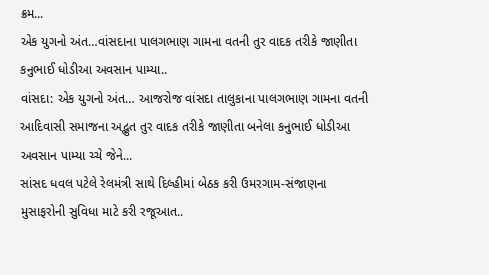ક્રમ...
એક યુગનો અંત…વાંસદાના પાલગભાણ ગામના વતની તુર વાદક તરીકે જાણીતા કનુભાઈ ધોડીઆ અવસાન પામ્યા..
વાંસદા: એક યુગનો અંત… આજરોજ વાંસદા તાલુકાના પાલગભાણ ગામના વતની આદિવાસી સમાજના અદ્ભુત તુર વાદક તરીકે જાણીતા બનેલા કનુભાઈ ધોડીઆ અવસાન પામ્યા ચ્ચે જેને...
સાંસદ ધવલ પટેલે રેલમંત્રી સાથે દિલ્હીમાં બેઠક કરી ઉમરગામ-સંજાણના મુસાફરોની સુવિધા માટે કરી રજૂઆત..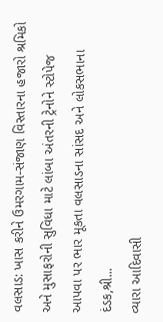વલસાડ: ખાસ કરીને ઉમરગામ-સંજાણ વિસ્તારના હજારો શ્રમિકો અને મુસાફરોની સુવિધા માટે લાંબા અંતરની ટ્રેનોને સ્ટોપેજ આપવા પર ભાર મૂકતા વલસાડના સાંસદ અને લોકસભાના દંડક,શ્રી...
વ્યારા આદિવાસી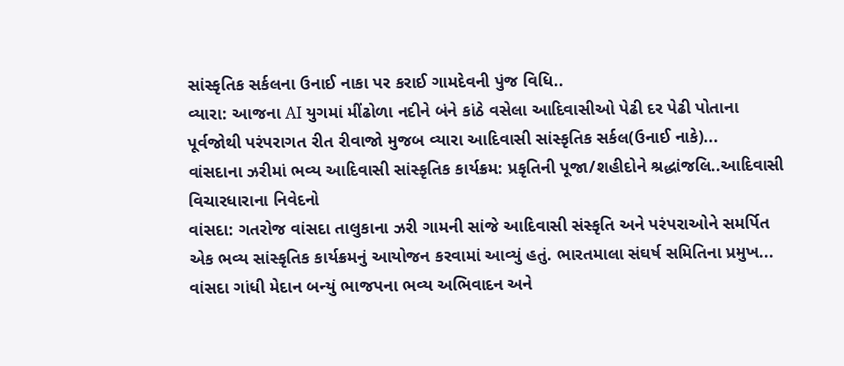સાંસ્કૃતિક સર્કલના ઉનાઈ નાકા પર કરાઈ ગામદેવની પુંજ વિધિ..
વ્યારા: આજના AI યુગમાં મીંઢોળા નદીને બંને કાંઠે વસેલા આદિવાસીઓ પેઢી દર પેઢી પોતાના પૂર્વજોથી પરંપરાગત રીત રીવાજો મુજબ વ્યારા આદિવાસી સાંસ્કૃતિક સર્કલ(ઉનાઈ નાકે)...
વાંસદાના ઝરીમાં ભવ્ય આદિવાસી સાંસ્કૃતિક કાર્યક્રમ: પ્રકૃતિની પૂજા/શહીદોને શ્રદ્ધાંજલિ..આદિવાસી વિચારધારાના નિવેદનો
વાંસદા: ગતરોજ વાંસદા તાલુકાના ઝરી ગામની સાંજે આદિવાસી સંસ્કૃતિ અને પરંપરાઓને સમર્પિત એક ભવ્ય સાંસ્કૃતિક કાર્યક્રમનું આયોજન કરવામાં આવ્યું હતું. ભારતમાલા સંઘર્ષ સમિતિના પ્રમુખ...
વાંસદા ગાંધી મેદાન બન્યું ભાજપના ભવ્ય અભિવાદન અને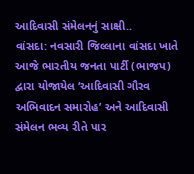આદિવાસી સંમેલનનું સાક્ષી..
વાંસદા: નવસારી જિલ્લાના વાંસદા ખાતે આજે ભારતીય જનતા પાર્ટી (ભાજપ) દ્વારા યોજાયેલ ‘આદિવાસી ગૌરવ અભિવાદન સમારોહ’ અને આદિવાસી સંમેલન ભવ્ય રીતે પાર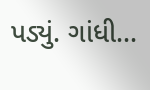પડ્યું. ગાંધી...